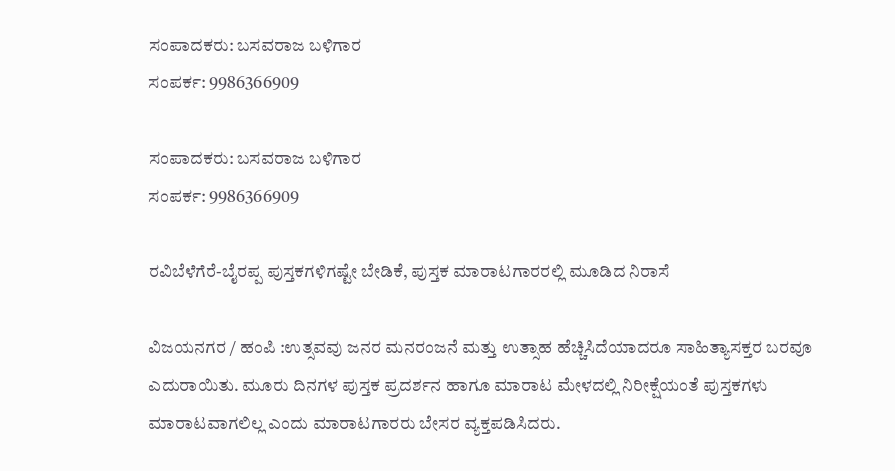ಸಂಪಾದಕರು: ಬಸವರಾಜ ಬಳಿಗಾರ
ಸಂಪರ್ಕ: 9986366909

ಸಂಪಾದಕರು: ಬಸವರಾಜ ಬಳಿಗಾರ
ಸಂಪರ್ಕ: 9986366909

ರವಿಬೆಳೆಗೆರೆ-ಬೈರಪ್ಪ ಪುಸ್ತಕಗಳಿಗಷ್ಟೇ ಬೇಡಿಕೆ, ಪುಸ್ತಕ ಮಾರಾಟಗಾರರಲ್ಲಿ ಮೂಡಿದ ನಿರಾಸೆ

ವಿಜಯನಗರ / ಹಂಪಿ :ಉತ್ಸವವು ಜನರ ಮನರಂಜನೆ ಮತ್ತು ಉತ್ಸಾಹ ಹೆಚ್ಚಿಸಿದೆಯಾದರೂ ಸಾಹಿತ್ಯಾಸಕ್ತರ ಬರವೂ ಎದುರಾಯಿತು. ಮೂರು ದಿನಗಳ ಪುಸ್ತಕ ಪ್ರದರ್ಶನ ಹಾಗೂ ಮಾರಾಟ ಮೇಳದಲ್ಲಿ ನಿರೀಕ್ಷೆಯಂತೆ ಪುಸ್ತಕಗಳು ಮಾರಾಟವಾಗಲಿಲ್ಲ ಎಂದು ಮಾರಾಟಗಾರರು ಬೇಸರ ವ್ಯಕ್ತಪಡಿಸಿದರು.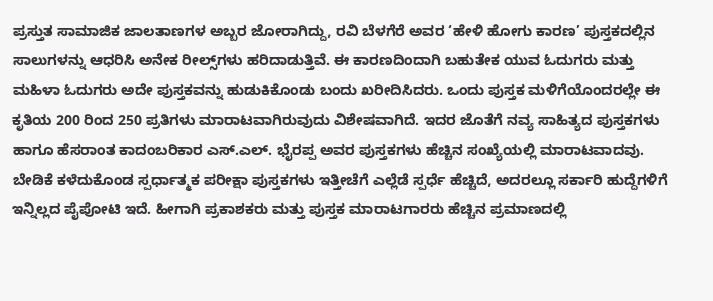ಪ್ರಸ್ತುತ ಸಾಮಾಜಿಕ ಜಾಲತಾಣಗಳ ಅಬ್ಬರ ಜೋರಾಗಿದ್ದು, ರವಿ ಬೆಳಗೆರೆ ಅವರ ‘ಹೇಳಿ ಹೋಗು ಕಾರಣ’ ಪುಸ್ತಕದಲ್ಲಿನ ಸಾಲುಗಳನ್ನು ಆಧರಿಸಿ ಅನೇಕ ರೀಲ್ಸ್‌ಗಳು ಹರಿದಾಡುತ್ತಿವೆ. ಈ ಕಾರಣದಿಂದಾಗಿ ಬಹುತೇಕ ಯುವ ಓದುಗರು ಮತ್ತು ಮಹಿಳಾ ಓದುಗರು ಅದೇ ಪುಸ್ತಕವನ್ನು ಹುಡುಕಿಕೊಂಡು ಬಂದು ಖರೀದಿಸಿದರು. ಒಂದು ಪುಸ್ತಕ ಮಳಿಗೆಯೊಂದರಲ್ಲೇ ಈ ಕೃತಿಯ 200 ರಿಂದ 250 ಪ್ರತಿಗಳು ಮಾರಾಟವಾಗಿರುವುದು ವಿಶೇಷವಾಗಿದೆ. ಇದರ ಜೊತೆಗೆ ನವ್ಯ ಸಾಹಿತ್ಯದ ಪುಸ್ತಕಗಳು ಹಾಗೂ ಹೆಸರಾಂತ ಕಾದಂಬರಿಕಾರ ಎಸ್.ಎಲ್. ಭೈರಪ್ಪ ಅವರ ಪುಸ್ತಕಗಳು ಹೆಚ್ಚಿನ ಸಂಖ್ಯೆಯಲ್ಲಿ ಮಾರಾಟವಾದವು.
ಬೇಡಿಕೆ ಕಳೆದುಕೊಂಡ ಸ್ಪರ್ಧಾತ್ಮಕ ಪರೀಕ್ಷಾ ಪುಸ್ತಕಗಳು ಇತ್ತೀಚೆಗೆ ಎಲ್ಲೆಡೆ ಸ್ಪರ್ಧೆ ಹೆಚ್ಚಿದೆ, ಅದರಲ್ಲೂ ಸರ್ಕಾರಿ ಹುದ್ದೆಗಳಿಗೆ ಇನ್ನಿಲ್ಲದ ಪೈಪೋಟಿ ಇದೆ. ಹೀಗಾಗಿ ಪ್ರಕಾಶಕರು ಮತ್ತು ಪುಸ್ತಕ ಮಾರಾಟಗಾರರು ಹೆಚ್ಚಿನ ಪ್ರಮಾಣದಲ್ಲಿ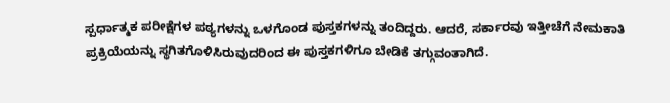ಸ್ಪರ್ಧಾತ್ಮಕ ಪರೀಕ್ಷೆಗಳ ಪಠ್ಯಗಳನ್ನು ಒಳಗೊಂಡ ಪುಸ್ತಕಗಳನ್ನು ತಂದಿದ್ದರು. ಆದರೆ, ಸರ್ಕಾರವು ಇತ್ತೀಚೆಗೆ ನೇಮಕಾತಿ ಪ್ರಕ್ರಿಯೆಯನ್ನು ಸ್ಥಗಿತಗೊಳಿಸಿರುವುದರಿಂದ ಈ ಪುಸ್ತಕಗಳಿಗೂ ಬೇಡಿಕೆ ತಗ್ಗುವಂತಾಗಿದೆ.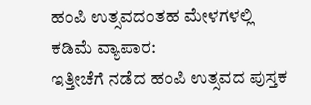ಹಂಪಿ ಉತ್ಸವದಂತಹ ಮೇಳಗಳಲ್ಲಿ ಕಡಿಮೆ ವ್ಯಾಪಾರ:
ಇತ್ತೀಚೆಗೆ ನಡೆದ ಹಂಪಿ ಉತ್ಸವದ ಪುಸ್ತಕ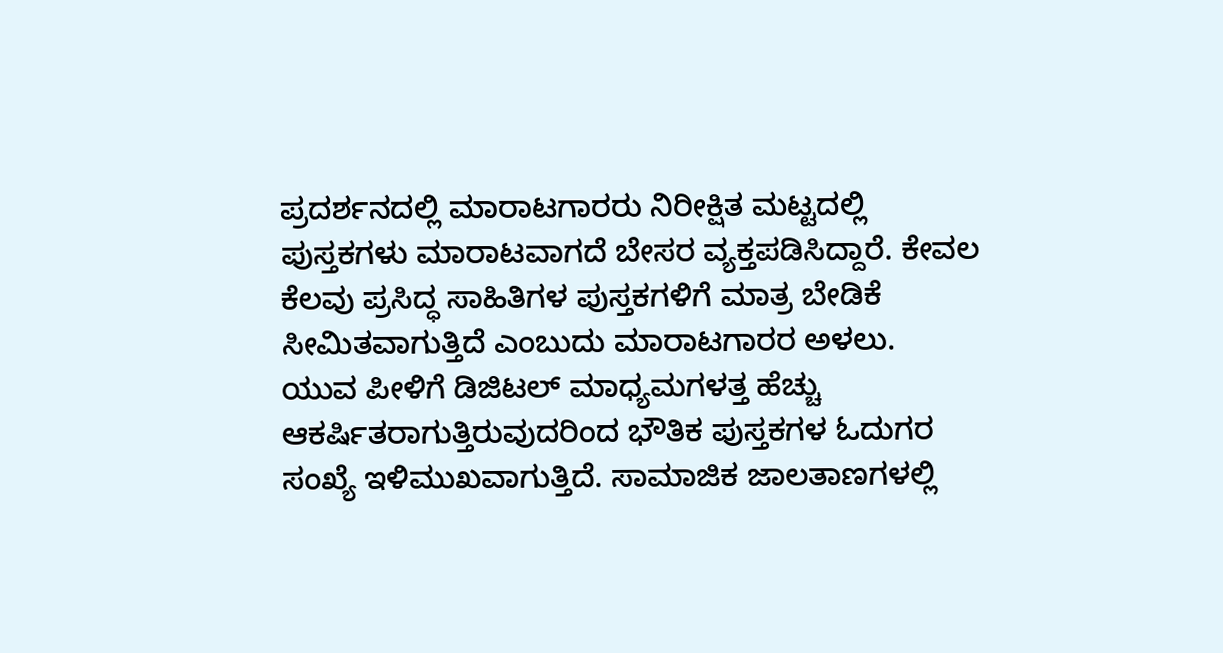ಪ್ರದರ್ಶನದಲ್ಲಿ ಮಾರಾಟಗಾರರು ನಿರೀಕ್ಷಿತ ಮಟ್ಟದಲ್ಲಿ ಪುಸ್ತಕಗಳು ಮಾರಾಟವಾಗದೆ ಬೇಸರ ವ್ಯಕ್ತಪಡಿಸಿದ್ದಾರೆ. ಕೇವಲ ಕೆಲವು ಪ್ರಸಿದ್ಧ ಸಾಹಿತಿಗಳ ಪುಸ್ತಕಗಳಿಗೆ ಮಾತ್ರ ಬೇಡಿಕೆ ಸೀಮಿತವಾಗುತ್ತಿದೆ ಎಂಬುದು ಮಾರಾಟಗಾರರ ಅಳಲು.
ಯುವ ಪೀಳಿಗೆ ಡಿಜಿಟಲ್ ಮಾಧ್ಯಮಗಳತ್ತ ಹೆಚ್ಚು ಆಕರ್ಷಿತರಾಗುತ್ತಿರುವುದರಿಂದ ಭೌತಿಕ ಪುಸ್ತಕಗಳ ಓದುಗರ ಸಂಖ್ಯೆ ಇಳಿಮುಖವಾಗುತ್ತಿದೆ. ಸಾಮಾಜಿಕ ಜಾಲತಾಣಗಳಲ್ಲಿ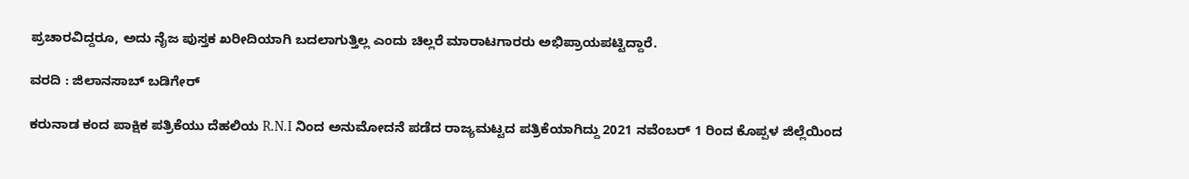ಪ್ರಚಾರವಿದ್ದರೂ, ಅದು ನೈಜ ಪುಸ್ತಕ ಖರೀದಿಯಾಗಿ ಬದಲಾಗುತ್ತಿಲ್ಲ ಎಂದು ಚಿಲ್ಲರೆ ಮಾರಾಟಗಾರರು ಅಭಿಪ್ರಾಯಪಟ್ಟಿದ್ದಾರೆ.

ವರದಿ : ಜಿಲಾನಸಾಬ್ ಬಡಿಗೇರ್

ಕರುನಾಡ ಕಂದ ಪಾಕ್ಷಿಕ ಪತ್ರಿಕೆಯು ದೆಹಲಿಯ R.N.I ನಿಂದ ಅನುಮೋದನೆ ಪಡೆದ ರಾಜ್ಯಮಟ್ಟದ ಪತ್ರಿಕೆಯಾಗಿದ್ದು 2021 ನವೆಂಬರ್ 1 ರಿಂದ ಕೊಪ್ಪಳ ಜಿಲ್ಲೆಯಿಂದ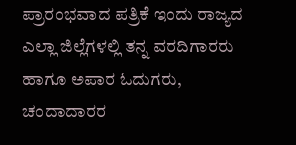ಪ್ರಾರಂಭವಾದ ಪತ್ರಿಕೆ ಇಂದು ರಾಜ್ಯದ ಎಲ್ಲಾ ಜಿಲ್ಲೆಗಳಲ್ಲಿ ತನ್ನ ವರದಿಗಾರರು ಹಾಗೂ ಅಪಾರ ಓದುಗರು, ಚಂದಾದಾರರ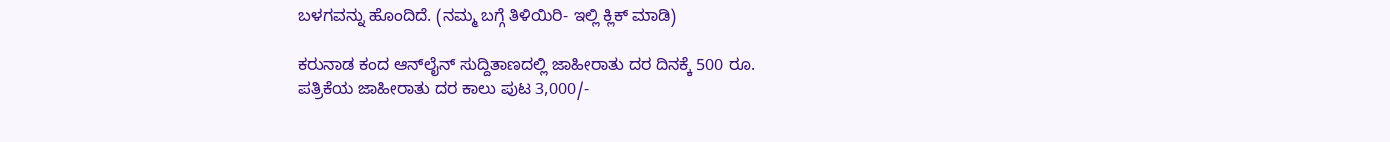ಬಳಗವನ್ನು ಹೊಂದಿದೆ. (ನಮ್ಮ ಬಗ್ಗೆ ತಿಳಿಯಿರಿ- ಇಲ್ಲಿ ಕ್ಲಿಕ್‌ ಮಾಡಿ)

ಕರುನಾಡ ಕಂದ ಆನ್‌ಲೈನ್‌ ಸುದ್ದಿತಾಣದಲ್ಲಿ ಜಾಹೀರಾತು ದರ ದಿನಕ್ಕೆ 500 ರೂ.
ಪತ್ರಿಕೆಯ ಜಾಹೀರಾತು ದರ ಕಾಲು ಪುಟ 3,000/-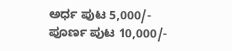ಅರ್ಧ ಪುಟ 5,000/-
ಪೂರ್ಣ ಪುಟ 10,000/-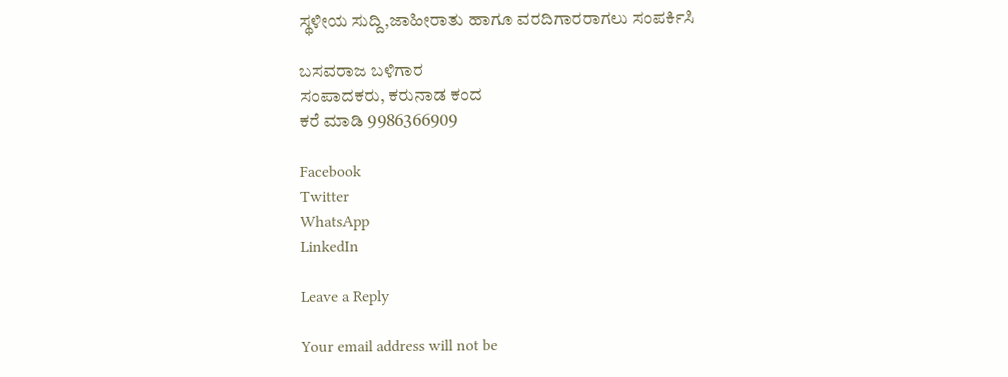ಸ್ಥಳೀಯ ಸುದ್ದಿ,ಜಾಹೀರಾತು ಹಾಗೂ ವರದಿಗಾರರಾಗಲು ಸಂಪರ್ಕಿಸಿ

ಬಸವರಾಜ ಬಳಿಗಾರ
ಸಂಪಾದಕರು, ಕರುನಾಡ ಕಂದ
ಕರೆ ಮಾಡಿ 9986366909

Facebook
Twitter
WhatsApp
LinkedIn

Leave a Reply

Your email address will not be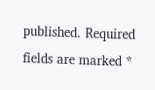published. Required fields are marked *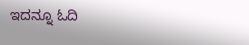ಇದನ್ನೂ ಓದಿ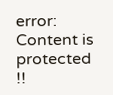error: Content is protected !!